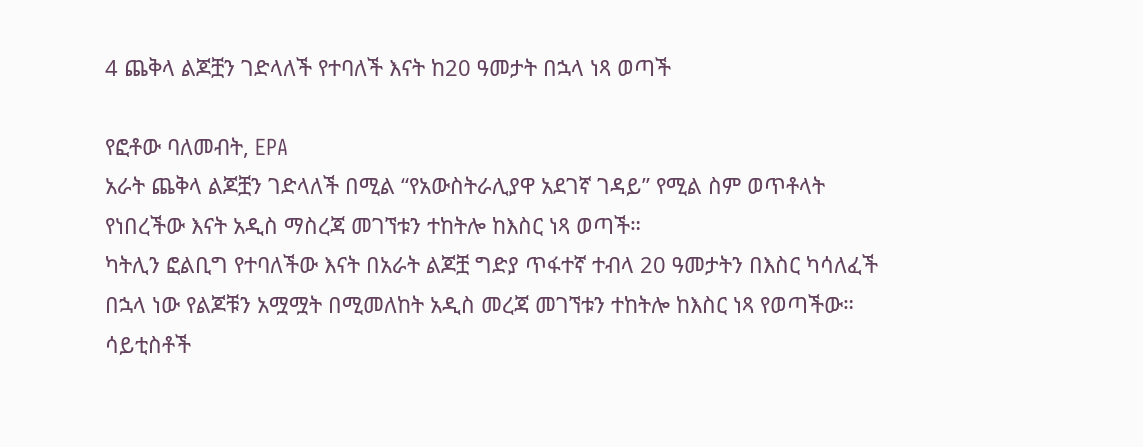4 ጨቅላ ልጆቿን ገድላለች የተባለች እናት ከ20 ዓመታት በኋላ ነጻ ወጣች

የፎቶው ባለመብት, EPA
አራት ጨቅላ ልጆቿን ገድላለች በሚል “የአውስትራሊያዋ አደገኛ ገዳይ” የሚል ስም ወጥቶላት የነበረችው እናት አዲስ ማስረጃ መገኘቱን ተከትሎ ከእስር ነጻ ወጣች።
ካትሊን ፎልቢግ የተባለችው እናት በአራት ልጆቿ ግድያ ጥፋተኛ ተብላ 20 ዓመታትን በእስር ካሳለፈች በኋላ ነው የልጆቹን አሟሟት በሚመለከት አዲስ መረጃ መገኘቱን ተከትሎ ከእስር ነጻ የወጣችው።
ሳይቲስቶች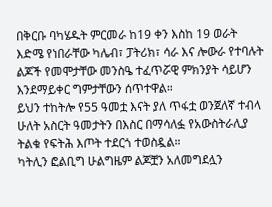በቅርቡ ባካሄዱት ምርመራ ከ19 ቀን እስከ 19 ወራት እድሜ የነበራቸው ካሌብ፣ ፓትሪክ፣ ሳራ እና ሎውራ የተባሉት ልጆች የመሞታቸው መንስዔ ተፈጥሯዊ ምክንያት ሳይሆን እንደማይቀር ግምታቸውን ሰጥተዋል።
ይህን ተከትሎ የ55 ዓመቷ እናት ያለ ጥፋቷ ወንጀለኛ ተብላ ሁለት አስርት ዓመታትን በእስር በማሳለፏ የአውስትራሊያ ትልቁ የፍትሕ እጦት ተደርጎ ተወስዷል።
ካትሊን ፎልቢግ ሁልግዜም ልጆቿን አለመግደሏን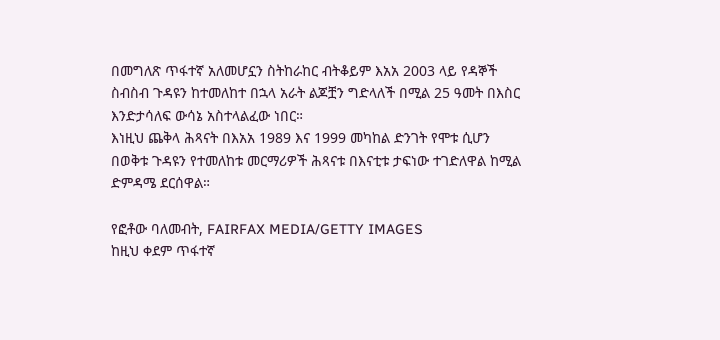በመግለጽ ጥፋተኛ አለመሆኗን ስትከራከር ብትቆይም እአአ 2003 ላይ የዳኞች ስብስብ ጉዳዩን ከተመለከተ በኋላ አራት ልጆቿን ግድላለች በሚል 25 ዓመት በእስር እንድታሳለፍ ውሳኔ አስተላልፈው ነበር።
እነዚህ ጨቅላ ሕጻናት በእአአ 1989 እና 1999 መካከል ድንገት የሞቱ ሲሆን በወቅቱ ጉዳዩን የተመለከቱ መርማሪዎች ሕጻናቱ በእናቲቱ ታፍነው ተገድለዋል ከሚል ድምዳሜ ደርሰዋል።

የፎቶው ባለመብት, FAIRFAX MEDIA/GETTY IMAGES
ከዚህ ቀደም ጥፋተኛ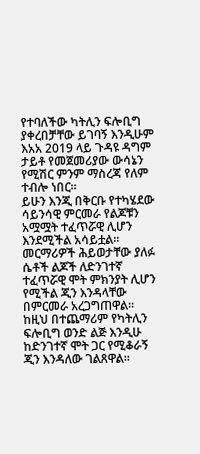የተባለችው ካትሊን ፍሎቢግ ያቀረበቻቸው ይገባኝ እንዲሁም እአአ 2019 ላይ ጉዳዩ ዳግም ታይቶ የመጀመሪያው ውሳኔን የሚሽር ምንም ማስረጃ የለም ተብሎ ነበር።
ይሁን እንጂ በቅርቡ የተካሄደው ሳይንሳዊ ምርመራ የልጆቹን አሟሟት ተፈጥሯዊ ሊሆን እንደሚችል አሳይቷል።
መርማሪዎች ሕይወታቸው ያለፉ ሴቶች ልጆች ለድንገተኛ ተፈጥሯዊ ሞት ምክንያት ሊሆን የሚችል ጂን እንዳላቸው በምርመራ አረጋግጠዋል። ከዚህ በተጨማሪም የካትሊን ፍሎቢግ ወንድ ልጅ እንዲሁ ከድንገተኛ ሞት ጋር የሚቆራኝ ጂን እንዳለው ገልጸዋል።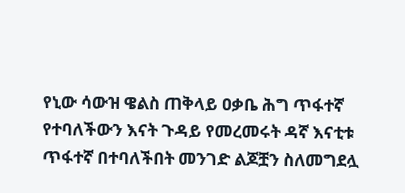የኒው ሳውዝ ዌልስ ጠቅላይ ዐቃቤ ሕግ ጥፋተኛ የተባለችውን እናት ጉዳይ የመረመሩት ዳኛ እናቲቱ ጥፋተኛ በተባለችበት መንገድ ልጆቿን ስለመግደሏ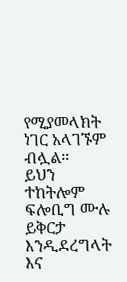የሚያመላክት ነገር አላገኙም ብሏል።
ይህን ተከትሎም ፍሎቢግ ሙሉ ይቅርታ እንዲደረግላት እና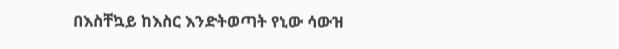በእስቸኳይ ከእስር እንድትወጣት የኒው ሳውዝ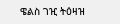ዌልስ ገዢ ትዕዛዝ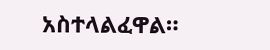አስተላልፈዋል።